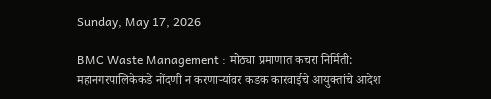Sunday, May 17, 2026

BMC Waste Management : मोठ्या प्रमाणात कचरा निर्मिती: महानगरपालिकेकडे नोंदणी न करणाऱ्यांवर कडक कारवाईचे आयुक्तांचे आदेश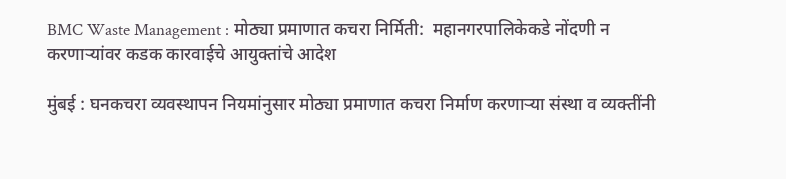BMC Waste Management : मोठ्या प्रमाणात कचरा निर्मिती:  महानगरपालिकेकडे नोंदणी न करणाऱ्यांवर कडक कारवाईचे आयुक्तांचे आदेश

मुंबई : घनकचरा व्यवस्थापन नियमांनुसार मोठ्या प्रमाणात कचरा निर्माण करणाऱ्या संस्था व व्यक्तींनी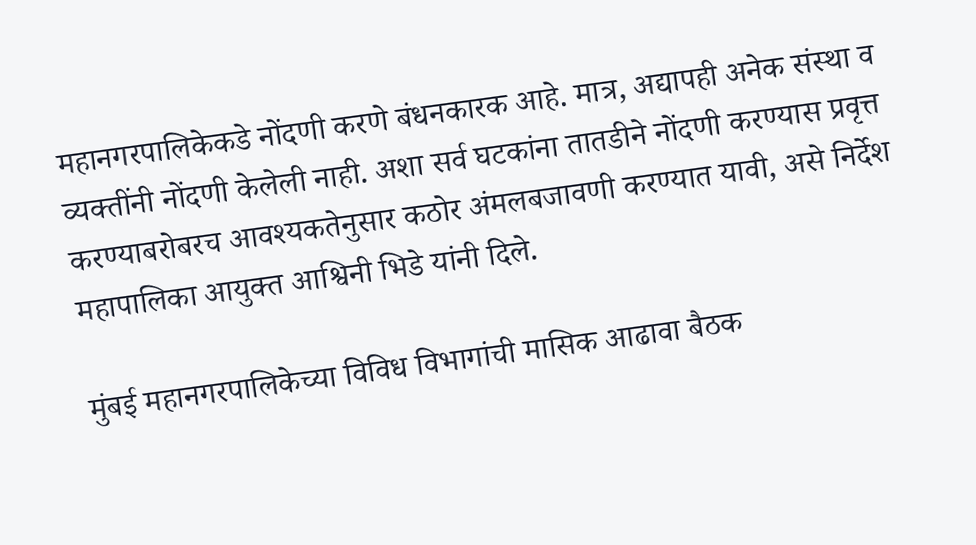महानगरपालिकेकडे नोंदणी करणे बंधनकारक आहे. मात्र, अद्यापही अनेक संस्था व व्यक्तींनी नोंदणी केलेली नाही. अशा सर्व घटकांना तातडीने नोंदणी करण्यास प्रवृत्त करण्याबरोबरच आवश्यकतेनुसार कठोर अंमलबजावणी करण्यात यावी, असे निर्देश महापालिका आयुक्त आश्विनी भिडे यांनी दिले.

मुंबई महानगरपालिकेच्या विविध विभागांची मासिक आढावा बैठक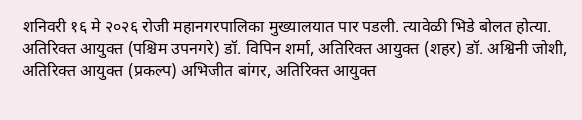शनिवरी १६ मे २०२६ रोजी महानगरपालिका मुख्यालयात पार पडली. त्यावेळी भिडे बोलत होत्या. अतिरिक्त आयुक्त (पश्चिम उपनगरे) डॉ. विपिन शर्मा, अतिरिक्त आयुक्त (शहर) डॉ. अश्विनी जोशी, अतिरिक्त आयुक्त (प्रकल्प) अभिजीत बांगर, अतिरिक्त आयुक्त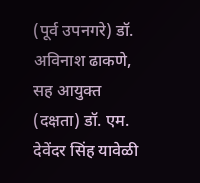(पूर्व उपनगरे) डॉ. अविनाश ढाकणे, सह आयुक्त (दक्षता) डॉ. एम. देवेंदर सिंह यावेळी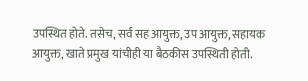उपस्थित होते. तसेच, सर्व सह आयुक्त, उप आयुक्त, सहायक आयुक्त, खाते प्रमुख यांचीही या बैठकीस उपस्थिती होती.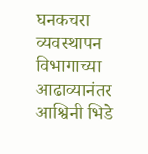घनकचरा व्यवस्थापन विभागाच्या आढाव्यानंतर आश्विनी भिडे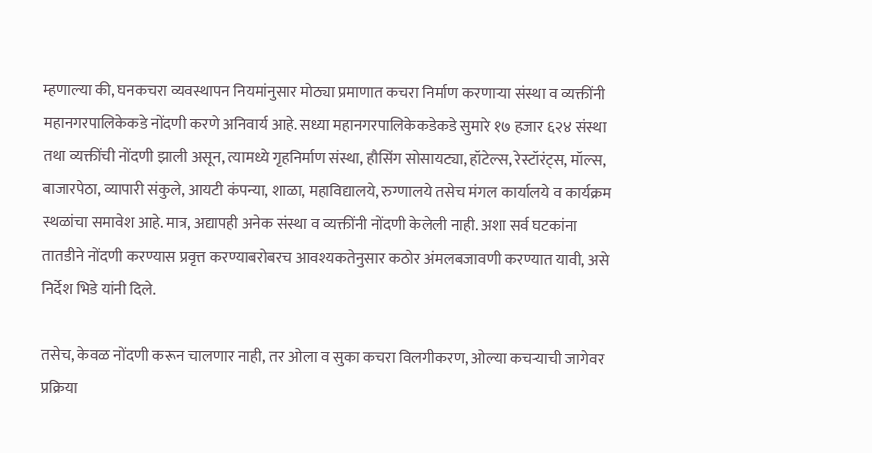म्‍हणाल्‍या की, घनकचरा व्यवस्थापन नियमांनुसार मोठ्या प्रमाणात कचरा निर्माण करणाऱ्या संस्था व व्यक्तींनी महानगरपालिकेकडे नोंदणी करणे अनिवार्य आहे. सध्या महानगरपालिकेकडेकडे सुमारे १७ हजार ६२४ संस्था तथा व्यक्तींची नोंदणी झाली असून, त्यामध्ये गृहनिर्माण संस्था, हौसिंग सोसायट्या, हॉटेल्स, रेस्टॉरंट्स, मॉल्स, बाजारपेठा, व्यापारी संकुले, आयटी कंपन्या, शाळा, महाविद्यालये, रुग्णालये तसेच मंगल कार्यालये व कार्यक्रम स्थळांचा समावेश आहे. मात्र, अद्यापही अनेक संस्था व व्यक्तींनी नोंदणी केलेली नाही. अशा सर्व घटकांना तातडीने नोंदणी करण्यास प्रवृत्त करण्याबरोबरच आवश्यकतेनुसार कठोर अंमलबजावणी करण्यात यावी, असे निर्देश भिडे यांनी दिले.

तसेच, केवळ नोंदणी करून चालणार नाही, तर ओला व सुका कचरा विलगीकरण, ओल्या कचऱ्याची जागेवर प्रक्रिया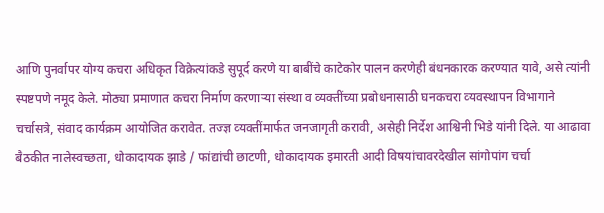आणि पुनर्वापर योग्य कचरा अधिकृत विक्रेत्यांकडे सुपूर्द करणे या बाबींचे काटेकोर पालन करणेही बंधनकारक करण्यात यावे, असे त्यांनी स्पष्टपणे नमूद केले. मोठ्या प्रमाणात कचरा निर्माण करणाऱ्या संस्था व व्यक्तींच्‍या प्रबोधनासाठी घनकचरा व्‍यवस्‍थापन विभागाने चर्चासत्रे, संवाद कार्यक्रम आयोजित करावेत. तज्‍ज्ञ व्‍यक्‍तींमार्फत जनजागृती करावी, असेही निर्देश आश्विनी भिडे यांनी दिले. या आढावा बैठकीत नालेस्‍वच्‍छता, धोकादायक झाडे / फांद्यांची छाटणी, धोकादायक इमारती आदी विषयांचावरदेखील सांगोपांग चर्चा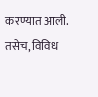करण्‍यात आली. तसेच, विविध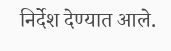निर्देश देण्‍यात आले.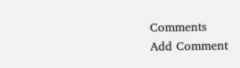Comments
Add Comment